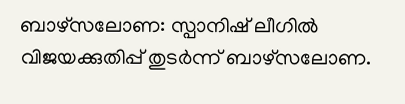ബാഴ്സലോണ: സ്പാനിഷ് ലീഗിൽ വിജയക്കുതിപ്പ് തുടർന്ന് ബാഴ്സലോണ.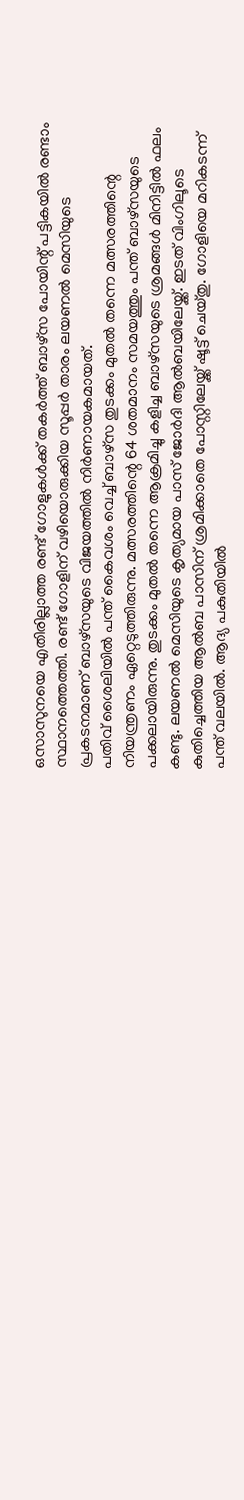ഒസാസുനയെ എതിരില്ലാത്ത രണ്ട് ഗോളുകൾക്ക് തകർത്ത് ബാഴ്സ പോയിന്റ് പട്ടികയിൽ രണ്ടാം സ്ഥാനത്തെത്തി. രണ്ട് ഗോളിന് വഴിയൊരുക്കിയ സൂപ്പർ താരം ലയണൽ മെസിയുടെ പ്രകടനമാണ് ബാഴ്സയുടെ വിജയത്തിൽ നിർണായകമായത്.
പതിവ് ശൈലിയിൽ പന്ത് കൈവശം വെച്ച് ബാഴ്സ തുടക്കം മുതൽ തന്നെ മത്സരത്തിന്റെ നിയന്ത്രണം ഏറ്റെടുത്തിരുന്നു. മത്സരത്തിന്റെ 64 ശതമാനം സമയത്തും പന്ത് ബാഴ്സയുടെ പക്കലായിരുന്നു. തുടക്കം മുതൽ തന്നെ ആക്രമിച്ചു കളിച്ച ബാഴ്സയുടെ ശ്രമങ്ങൾ മിനിട്ടിൽ ഫലം കണ്ടു. ലയണൽ മെസിയുടെ കൃത്യമായ പാസ് ജോർദി ആൽബയിലേയ്ക്ക്. ഇടത് വിംഗിലൂടെ കുതിച്ചെത്തിയ ആൽബ പാസിന് ശ്രമിക്കാതെ പോസ്റ്റിലേയ്ക്ക് ഷൂട്ട് ചെയ്തു. ഗോളിയെ മറികടന്ന് പന്ത് വലയിൽ. ആദ്യ പകുതിയിൽ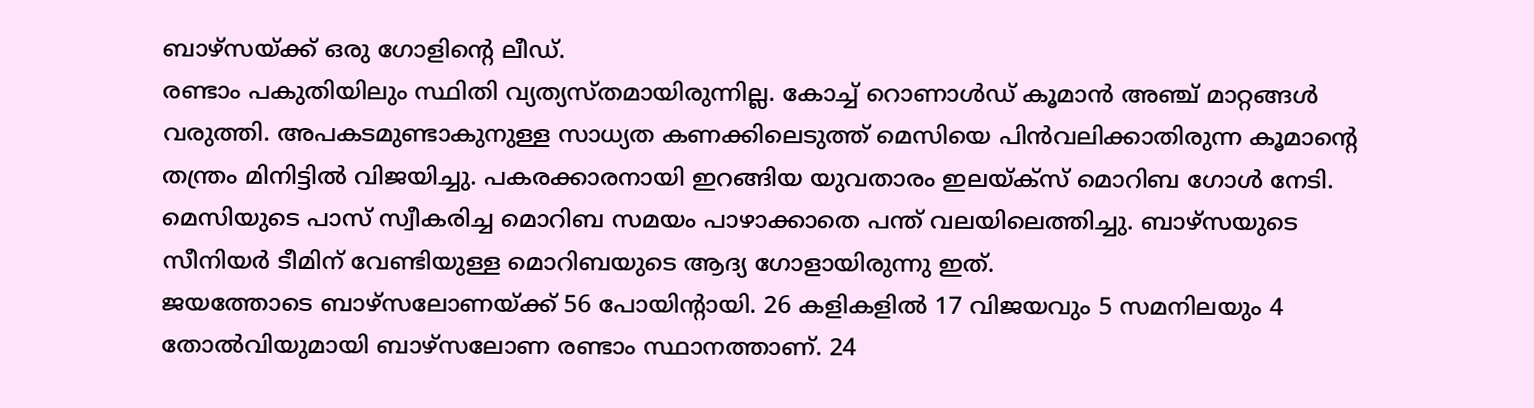ബാഴ്സയ്ക്ക് ഒരു ഗോളിന്റെ ലീഡ്.
രണ്ടാം പകുതിയിലും സ്ഥിതി വ്യത്യസ്തമായിരുന്നില്ല. കോച്ച് റൊണാൾഡ് കൂമാൻ അഞ്ച് മാറ്റങ്ങൾ വരുത്തി. അപകടമുണ്ടാകുനുള്ള സാധ്യത കണക്കിലെടുത്ത് മെസിയെ പിൻവലിക്കാതിരുന്ന കൂമാന്റെ തന്ത്രം മിനിട്ടിൽ വിജയിച്ചു. പകരക്കാരനായി ഇറങ്ങിയ യുവതാരം ഇലയ്ക്സ് മൊറിബ ഗോൾ നേടി. മെസിയുടെ പാസ് സ്വീകരിച്ച മൊറിബ സമയം പാഴാക്കാതെ പന്ത് വലയിലെത്തിച്ചു. ബാഴ്സയുടെ സീനിയർ ടീമിന് വേണ്ടിയുള്ള മൊറിബയുടെ ആദ്യ ഗോളായിരുന്നു ഇത്.
ജയത്തോടെ ബാഴ്സലോണയ്ക്ക് 56 പോയിന്റായി. 26 കളികളിൽ 17 വിജയവും 5 സമനിലയും 4 തോൽവിയുമായി ബാഴ്സലോണ രണ്ടാം സ്ഥാനത്താണ്. 24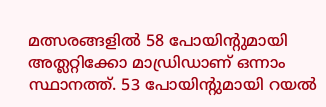മത്സരങ്ങളിൽ 58 പോയിന്റുമായി അത്ലറ്റിക്കോ മാഡ്രിഡാണ് ഒന്നാം സ്ഥാനത്ത്. 53 പോയിന്റുമായി റയൽ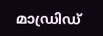മാഡ്രിഡ്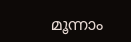മൂന്നാം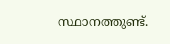സ്ഥാനത്തുണ്ട്.